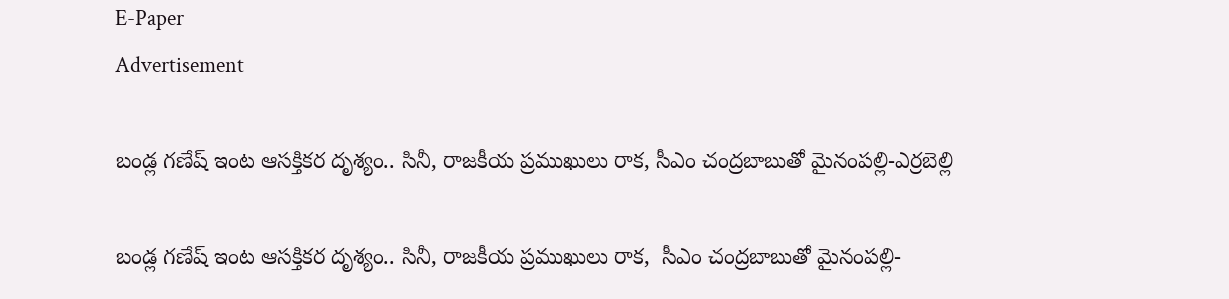E-Paper
Advertisement

బండ్ల గణేష్ ఇంట ఆసక్తికర దృశ్యం.. సినీ, రాజకీయ ప్రముఖులు రాక, సీఎం చంద్రబాబుతో మైనంపల్లి-ఎర్రబెల్లి

బండ్ల గణేష్ ఇంట ఆసక్తికర దృశ్యం.. సినీ, రాజకీయ ప్రముఖులు రాక,  సీఎం చంద్రబాబుతో మైనంపల్లి-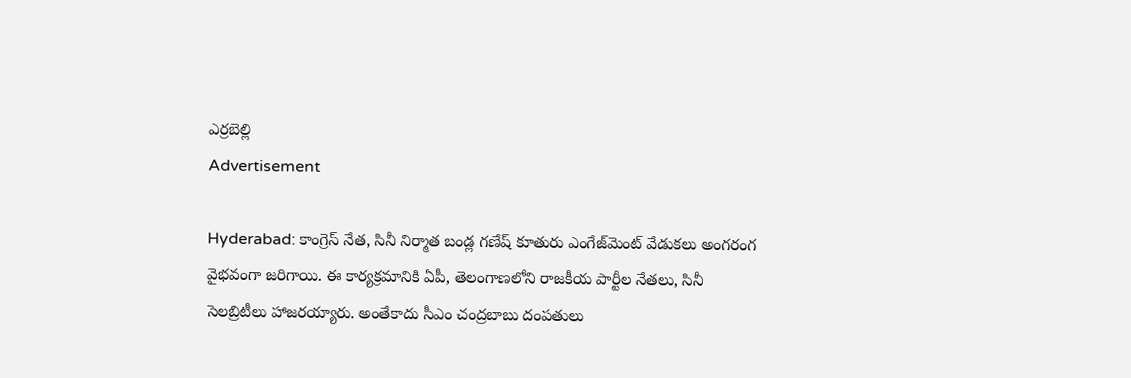ఎర్రబెల్లి
Advertisement

Hyderabad: కాంగ్రెస్ నేత, సినీ నిర్మాత బండ్ల గణేష్ కూతురు ఎంగేజ్‌మెంట్ వేడుకలు అంగరంగ వైభవంగా జరిగాయి. ఈ కార్యక్రమానికి ఏపీ, తెలంగాణలోని రాజకీయ పార్టీల నేతలు, సినీ సెలబ్రిటీలు హాజరయ్యారు. అంతేకాదు సీఎం చంద్రబాబు దంపతులు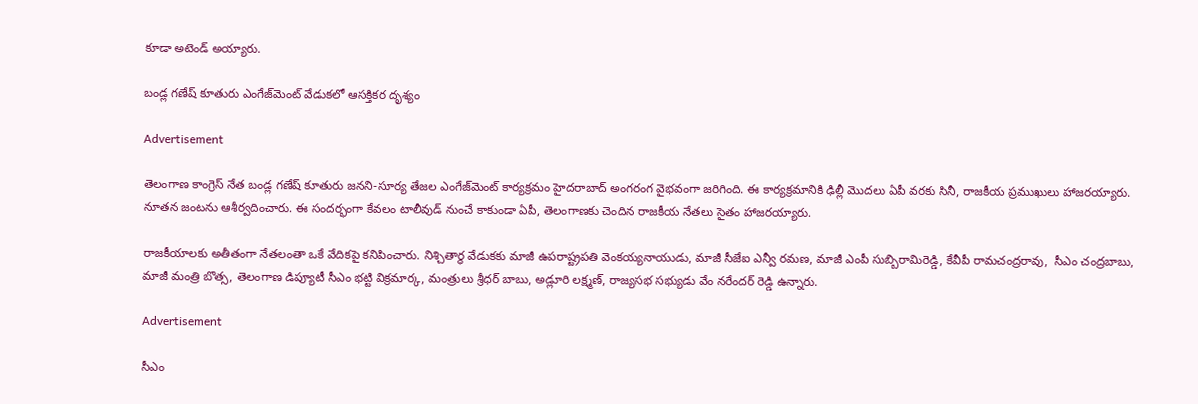కూడా అటెండ్ అయ్యారు.

బండ్ల గణేష్ కూతురు ఎంగేజ్‌మెంట్ వేడుకలో ఆసక్తికర దృశ్యం

Advertisement

తెలంగాణ కాంగ్రెస్ నేత బండ్ల గణేష్ కూతురు జనని-సూర్య తేజల ఎంగేజ్‌మెంట్ కార్యక్రమం హైదరాబాద్ అంగరంగ వైభవంగా జరిగింది. ఈ కార్యక్రమానికి ఢిల్లీ మొదలు ఏపీ వరకు సినీ, రాజకీయ ప్రముఖులు హాజరయ్యారు. నూతన జంటను ఆశీర్వదించారు. ఈ సందర్భంగా కేవలం టాలీవుడ్ నుంచే కాకుండా ఏపీ, తెలంగాణకు చెందిన రాజకీయ నేతలు సైతం హాజరయ్యారు.

రాజకీయాలకు అతీతంగా నేతలంతా ఒకే వేదికపై కనిపించారు. నిశ్చితార్థ వేడుకకు మాజీ ఉపరాష్ట్రపతి వెంకయ్యనాయుడు, మాజీ సీజేఐ ఎన్వీ రమణ, మాజీ ఎంపీ సుబ్బిరామిరెడ్డి, కేవీపీ రామచంద్రరావు,  సీఎం చంద్రబాబు, మాజీ మంత్రి బొత్స, తెలంగాణ డిప్యూటీ సీఎం భట్టి విక్రమార్క, మంత్రులు శ్రీధర్ బాబు, అడ్లూరి లక్ష్మణ్, రాజ్యసభ సభ్యుడు వేం నరేందర్ రెడ్డి ఉన్నారు.

Advertisement

సీఎం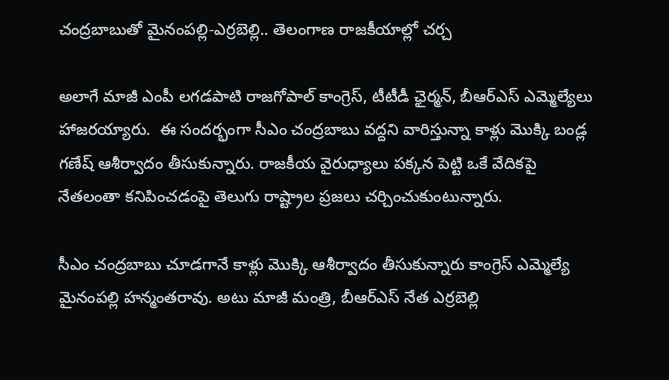చంద్రబాబుతో మైనంపల్లి-ఎర్రబెల్లి.. తెలంగాణ రాజకీయాల్లో చర్చ

అలాగే మాజీ ఎంపీ లగడపాటి రాజగోపాల్ కాంగ్రెస్, టీటీడీ ఛైర్మన్, బీఆర్ఎస్ ఎమ్మెల్యేలు హాజరయ్యారు.  ఈ సందర్భంగా సీఎం చంద్రబాబు వద్దని వారిస్తున్నా కాళ్లు మొక్కి బండ్ల గణేష్ ఆశీర్వాదం తీసుకున్నారు. రాజకీయ వైరుధ్యాలు పక్కన పెట్టి ఒకే వేదికపై నేతలంతా కనిపించడంపై తెలుగు రాష్ట్రాల ప్రజలు చర్చించుకుంటున్నారు.

సీఎం చంద్రబాబు చూడగానే కాళ్లు మొక్కి ఆశీర్వాదం తీసుకున్నారు కాంగ్రెస్ ఎమ్మెల్యే మైనంపల్లి హన్మంతరావు. అటు మాజీ మంత్రి, బీఆర్ఎస్ నేత ఎర్రబెల్లి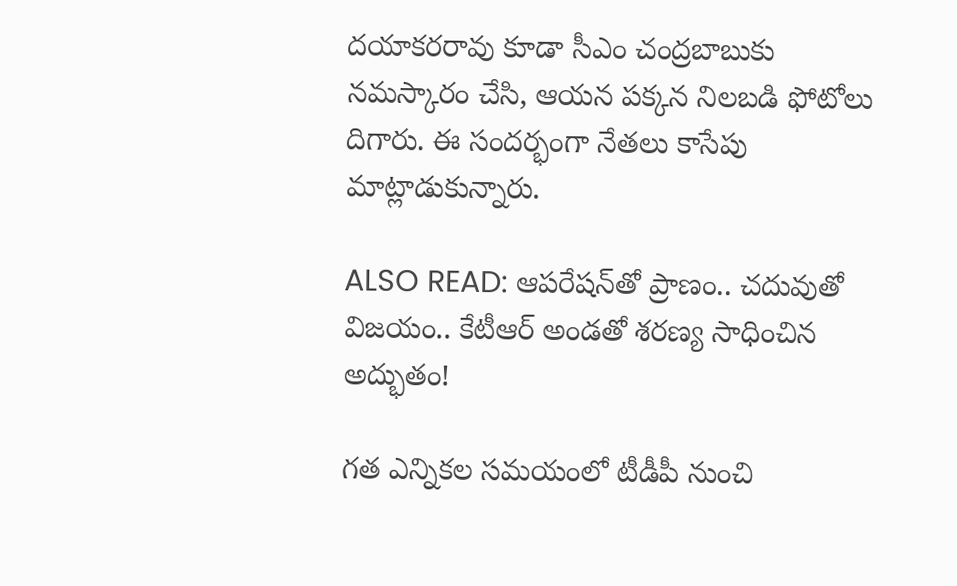దయాకరరావు కూడా సీఎం చంద్రబాబుకు నమస్కారం చేసి, ఆయన పక్కన నిలబడి ఫోటోలు దిగారు. ఈ సందర్భంగా నేతలు కాసేపు మాట్లాడుకున్నారు.

ALSO READ: ఆపరేషన్‌తో ప్రాణం.. చదువుతో విజయం.. కేటీఆర్ అండతో శరణ్య సాధించిన అద్భుతం!

గత ఎన్నికల సమయంలో టీడీపీ నుంచి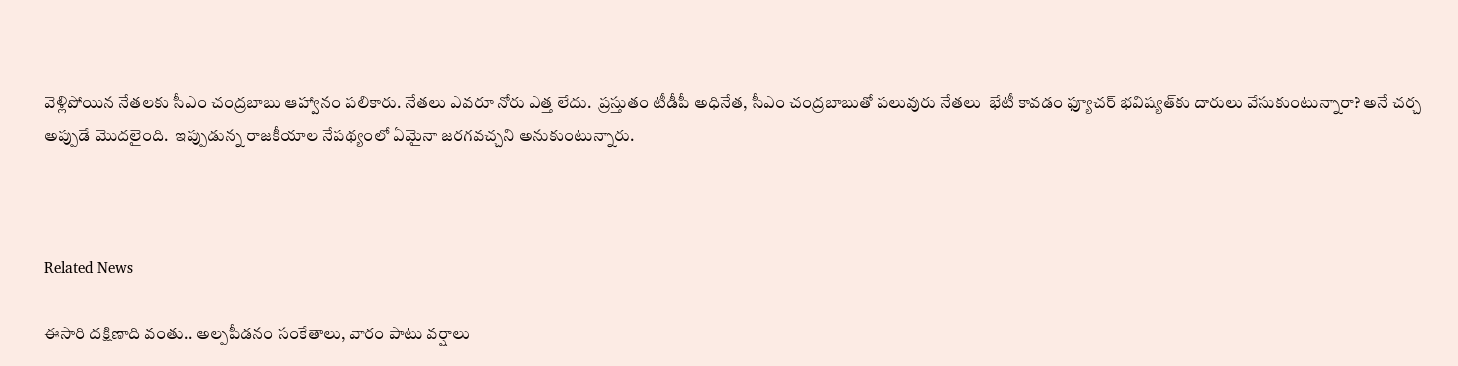వెళ్లిపోయిన నేతలకు సీఎం చంద్రబాబు ఆహ్వానం పలికారు. నేతలు ఎవరూ నోరు ఎత్త లేదు.  ప్రస్తుతం టీడీపీ అధినేత, సీఎం చంద్రబాబుతో పలువురు నేతలు  భేటీ కావడం ఫ్యూచర్‌ భవిష్యత్‌కు దారులు వేసుకుంటున్నారా? అనే చర్చ అప్పుడే మొదలైంది.  ఇప్పుడున్న రాజకీయాల నేపథ్యంలో ఏమైనా జరగవచ్చని అనుకుంటున్నారు.



Related News

ఈసారి దక్షిణాది వంతు.. అల్పపీడనం సంకేతాలు, వారం పాటు వర్షాలు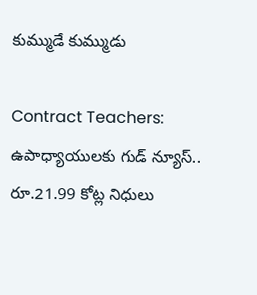కుమ్ముడే కుమ్ముడు

Contract Teachers: ఉపాధ్యాయులకు గుడ్ న్యూస్.. రూ.21.99 కోట్ల నిధులు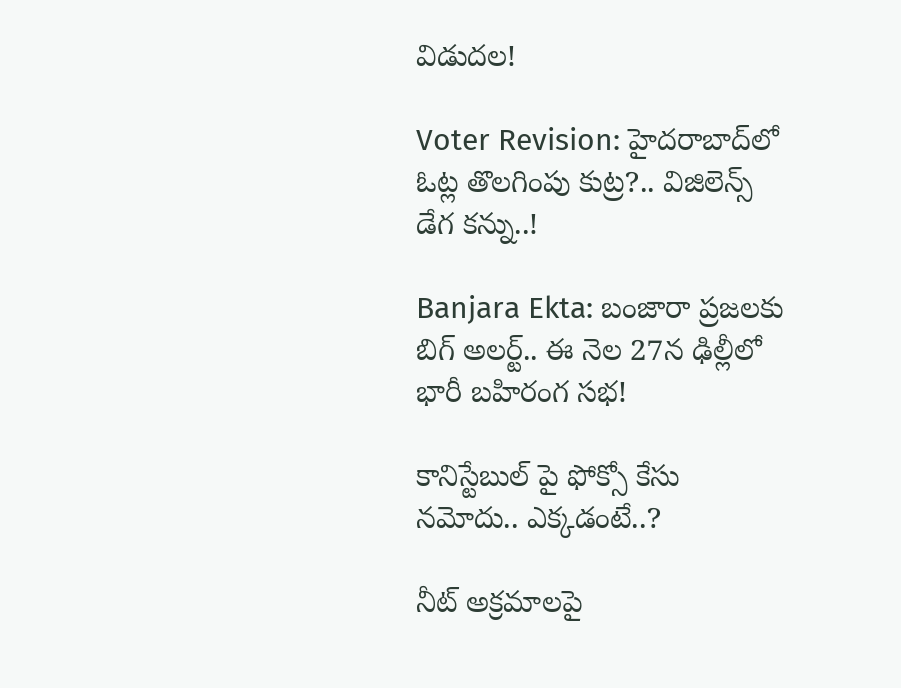విడుదల!

Voter Revision: హైదరాబాద్‌లో ఓట్ల తొలగింపు కుట్ర?.. విజిలెన్స్ డేగ కన్ను..!

Banjara Ekta: బంజారా ప్రజలకు బిగ్ అలర్ట్.. ఈ నెల 27న ఢిల్లీలో భారీ బహిరంగ సభ!

కానిస్టేబుల్ పై ఫోక్సో కేసు నమోదు.. ఎక్కడంటే..?

నీట్ అక్రమాలపై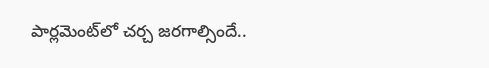పార్లమెంట్‌లో చర్చ జరగాల్సిందే..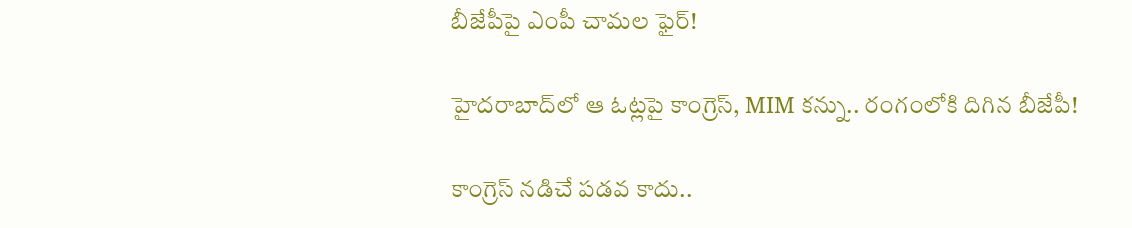బీజేపీపై ఎంపీ చామల ఫైర్!

హైదరాబాద్‌లో ఆ ఓట్లపై కాంగ్రెస్, MIM కన్ను.. రంగంలోకి దిగిన బీజేపీ!

కాంగ్రెస్ నడిచే పడవ కాదు..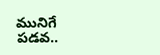మునిగే పడవ..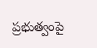ప్రభుత్వంపై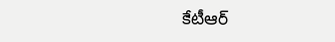కేటీఆర్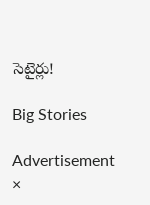సెటైర్లు!

Big Stories

Advertisement
×